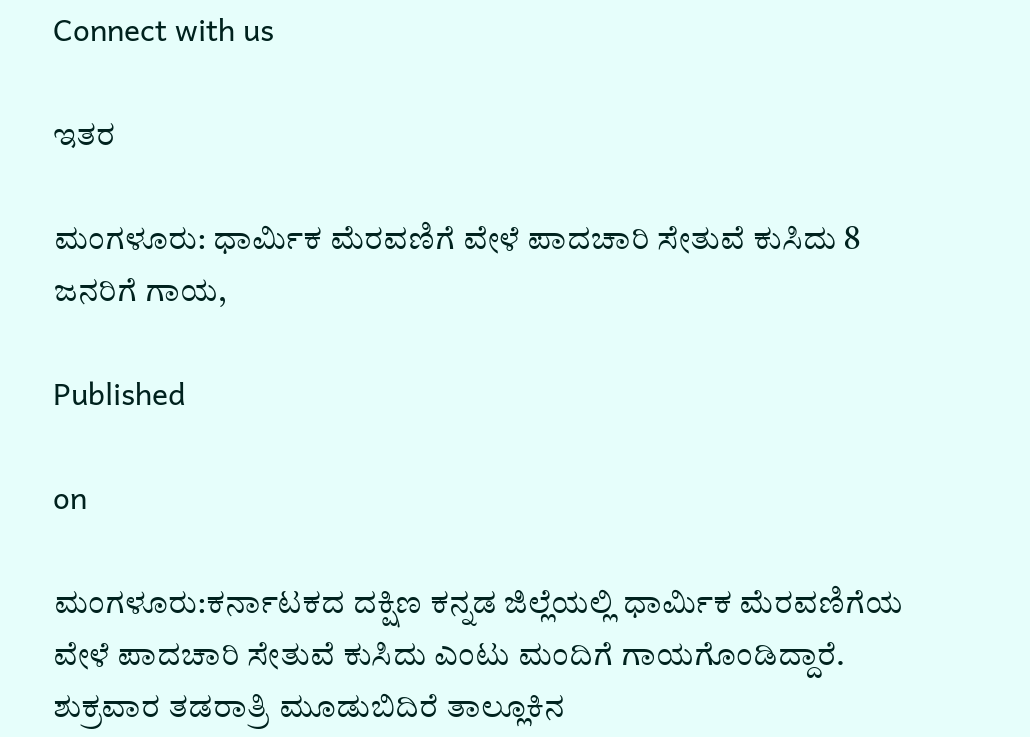Connect with us

ಇತರ

ಮಂಗಳೂರು: ಧಾರ್ಮಿಕ ಮೆರವಣಿಗೆ ವೇಳೆ ಪಾದಚಾರಿ ಸೇತುವೆ ಕುಸಿದು 8 ಜನರಿಗೆ ಗಾಯ,

Published

on

ಮಂಗಳೂರು:ಕರ್ನಾಟಕದ ದಕ್ಷಿಣ ಕನ್ನಡ ಜಿಲ್ಲೆಯಲ್ಲಿ ಧಾರ್ಮಿಕ ಮೆರವಣಿಗೆಯ ವೇಳೆ ಪಾದಚಾರಿ ಸೇತುವೆ ಕುಸಿದು ಎಂಟು ಮಂದಿಗೆ ಗಾಯಗೊಂಡಿದ್ದಾರೆ. ಶುಕ್ರವಾರ ತಡರಾತ್ರಿ ಮೂಡುಬಿದಿರೆ ತಾಲ್ಲೂಕಿನ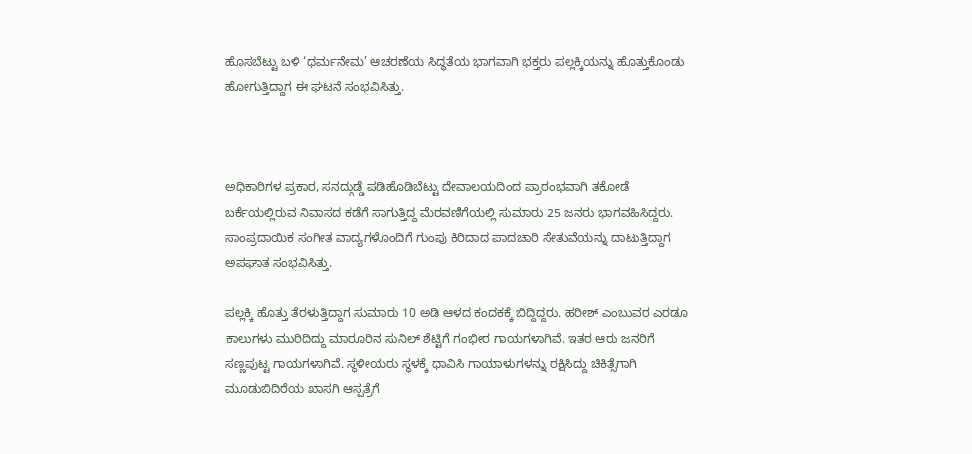ಹೊಸಬೆಟ್ಟು ಬಳಿ ‘ಧರ್ಮನೇಮ’ ಆಚರಣೆಯ ಸಿದ್ಧತೆಯ ಭಾಗವಾಗಿ ಭಕ್ತರು ಪಲ್ಲಕ್ಕಿಯನ್ನು ಹೊತ್ತುಕೊಂಡು ಹೋಗುತ್ತಿದ್ದಾಗ ಈ ಘಟನೆ ಸಂಭವಿಸಿತ್ತು.



ಅಧಿಕಾರಿಗಳ ಪ್ರಕಾರ, ಸನದ್ಗುಡ್ಡೆ ಪಡಿಹೊಡಿಬೆಟ್ಟು ದೇವಾಲಯದಿಂದ ಪ್ರಾರಂಭವಾಗಿ ತಕೋಡೆ ಬರ್ಕೆಯಲ್ಲಿರುವ ನಿವಾಸದ ಕಡೆಗೆ ಸಾಗುತ್ತಿದ್ದ ಮೆರವಣಿಗೆಯಲ್ಲಿ ಸುಮಾರು 25 ಜನರು ಭಾಗವಹಿಸಿದ್ದರು. ಸಾಂಪ್ರದಾಯಿಕ ಸಂಗೀತ ವಾದ್ಯಗಳೊಂದಿಗೆ ಗುಂಪು ಕಿರಿದಾದ ಪಾದಚಾರಿ ಸೇತುವೆಯನ್ನು ದಾಟುತ್ತಿದ್ದಾಗ ಅಪಘಾತ ಸಂಭವಿಸಿತ್ತು.

ಪಲ್ಲಕ್ಕಿ ಹೊತ್ತು ತೆರಳುತ್ತಿದ್ದಾಗ ಸುಮಾರು 10 ಅಡಿ ಆಳದ ಕಂದಕಕ್ಕೆ ಬಿದ್ದಿದ್ದರು. ಹರೀಶ್ ಎಂಬುವರ ಎರಡೂ ಕಾಲುಗಳು ಮುರಿದಿದ್ದು ಮಾರೂರಿನ ಸುನಿಲ್ ಶೆಟ್ಟಿಗೆ ಗಂಭೀರ ಗಾಯಗಳಾಗಿವೆ. ಇತರ ಆರು ಜನರಿಗೆ ಸಣ್ಣಪುಟ್ಟ ಗಾಯಗಳಾಗಿವೆ. ಸ್ಥಳೀಯರು ಸ್ಥಳಕ್ಕೆ ಧಾವಿಸಿ ಗಾಯಾಳುಗಳನ್ನು ರಕ್ಷಿಸಿದ್ದು ಚಿಕಿತ್ಸೆಗಾಗಿ ಮೂಡುಬಿದಿರೆಯ ಖಾಸಗಿ ಆಸ್ಪತ್ರೆಗೆ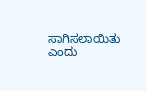ಸಾಗಿಸಲಾಯಿತು ಎಂದು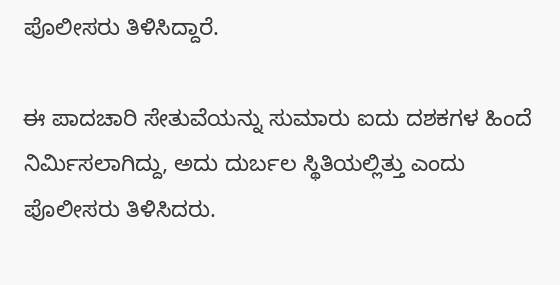ಪೊಲೀಸರು ತಿಳಿಸಿದ್ದಾರೆ.

ಈ ಪಾದಚಾರಿ ಸೇತುವೆಯನ್ನು ಸುಮಾರು ಐದು ದಶಕಗಳ ಹಿಂದೆ ನಿರ್ಮಿಸಲಾಗಿದ್ದು, ಅದು ದುರ್ಬಲ ಸ್ಥಿತಿಯಲ್ಲಿತ್ತು ಎಂದು ಪೊಲೀಸರು ತಿಳಿಸಿದರು.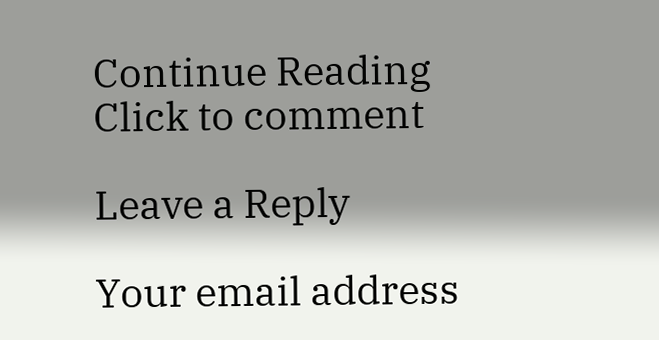Continue Reading
Click to comment

Leave a Reply

Your email address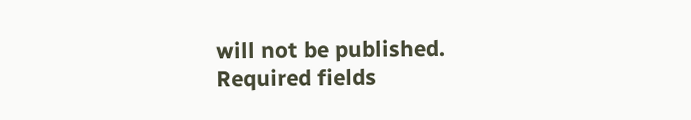will not be published. Required fields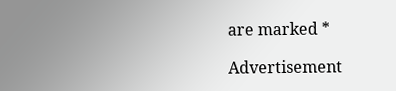are marked *

Advertisement